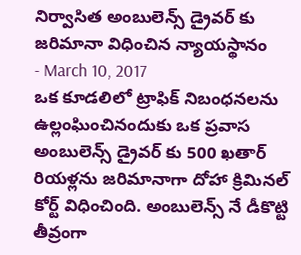నిర్వాసిత అంబులెన్స్ డ్రైవర్ కు జరిమానా విధించిన న్యాయస్థానం
- March 10, 2017
ఒక కూడలిలో ట్రాఫిక్ నిబంధనలను ఉల్లంఘించినందుకు ఒక ప్రవాస అంబులెన్స్ డ్రైవర్ కు 500 ఖతార్ రియళ్లను జరిమానాగా దోహా క్రిమినల్ కోర్ట్ విధించింది. అంబులెన్స్ నే డీకొట్టి తీవ్రంగా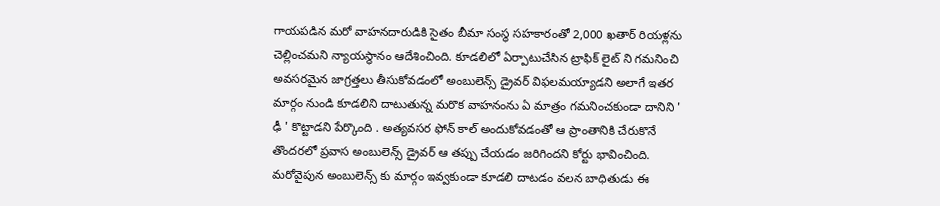గాయపడిన మరో వాహనదారుడికి సైతం బీమా సంస్థ సహకారంతో 2,000 ఖతార్ రియళ్లను చెల్లించమని న్యాయస్థానం ఆదేశించింది. కూడలిలో ఏర్పాటుచేసిన ట్రాఫిక్ లైట్ ని గమనించి అవసరమైన జాగ్రత్తలు తీసుకోవడంలో అంబులెన్స్ డ్రైవర్ విఫలమయ్యాడని అలాగే ఇతర మార్గం నుండి కూడలిని దాటుతున్న మరొక వాహనంను ఏ మాత్రం గమనించకుండా దానిని ' ఢీ ' కొట్టాడని పేర్కొంది . అత్యవసర ఫోన్ కాల్ అందుకోవడంతో ఆ ప్రాంతానికి చేరుకొనే తొందరలో ప్రవాస అంబులెన్స్ డ్రైవర్ ఆ తప్పు చేయడం జరిగిందని కోర్టు భావించింది. మరోవైపున అంబులెన్స్ కు మార్గం ఇవ్వకుండా కూడలి దాటడం వలన బాధితుడు ఈ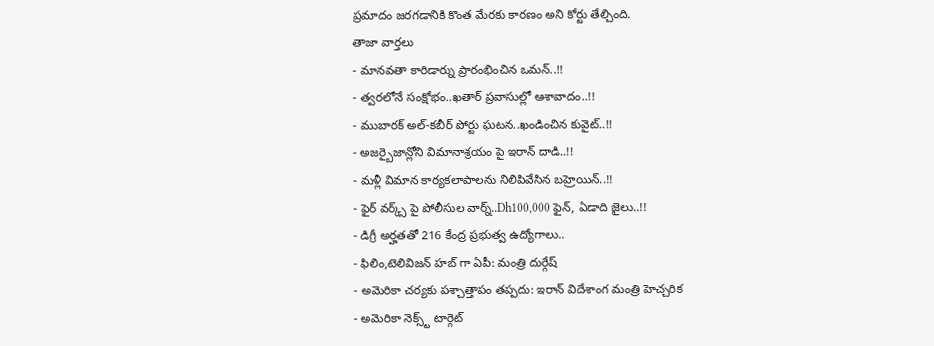ప్రమాదం జరగడానికి కొంత మేరకు కారణం అని కోర్టు తేల్చింది.
తాజా వార్తలు
- మానవతా కారిడార్ను ప్రారంభించిన ఒమన్..!!
- త్వరలోనే సంక్షోభం..ఖతార్ ప్రవాసుల్లో ఆశావాదం..!!
- ముబారక్ అల్-కబీర్ పోర్టు ఘటన..ఖండించిన కువైట్..!!
- అజర్బైజాన్లోని విమానాశ్రయం పై ఇరాన్ దాడి..!!
- మళ్లీ విమాన కార్యకలాపాలను నిలిపివేసిన బహ్రెయిన్..!!
- ఫైర్ వర్క్స్ పై పోలీసుల వార్న్..Dh100,000 ఫైన్, ఏడాది జైలు..!!
- డిగ్రీ అర్హతతో 216 కేంద్ర ప్రభుత్వ ఉద్యోగాలు..
- ఫిలిం,టెలివిజన్ హబ్ గా ఏపీ: మంత్రి దుర్గేష్
- అమెరికా చర్యకు పశ్చాత్తాపం తప్పదు: ఇరాన్ విదేశాంగ మంత్రి హెచ్చరిక
- అమెరికా నెక్స్ట్ టార్గెట్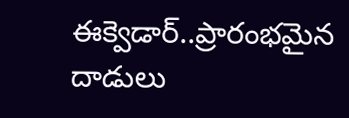ఈక్వెడార్..ప్రారంభమైన దాడులు